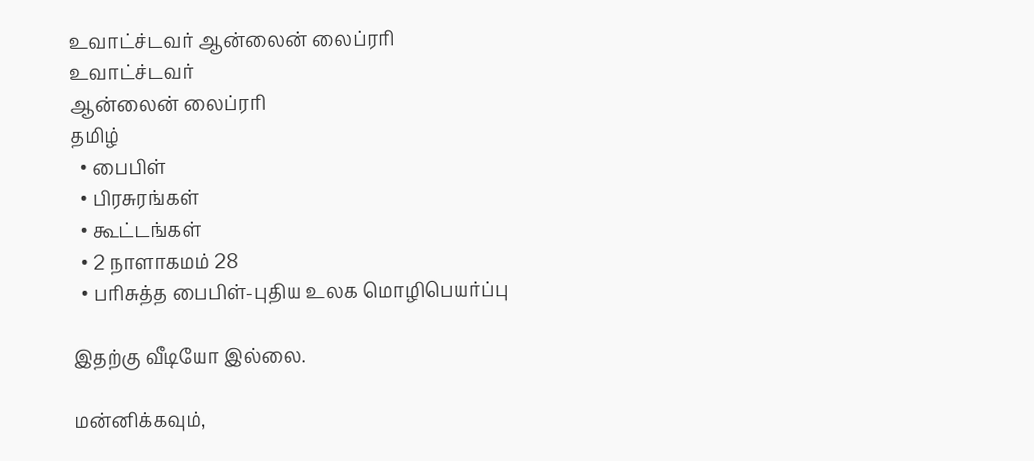உவாட்ச்டவர் ஆன்லைன் லைப்ரரி
உவாட்ச்டவர்
ஆன்லைன் லைப்ரரி
தமிழ்
  • பைபிள்
  • பிரசுரங்கள்
  • கூட்டங்கள்
  • 2 நாளாகமம் 28
  • பரிசுத்த பைபிள்-புதிய உலக மொழிபெயர்ப்பு

இதற்கு வீடியோ இல்லை.

மன்னிக்கவும்,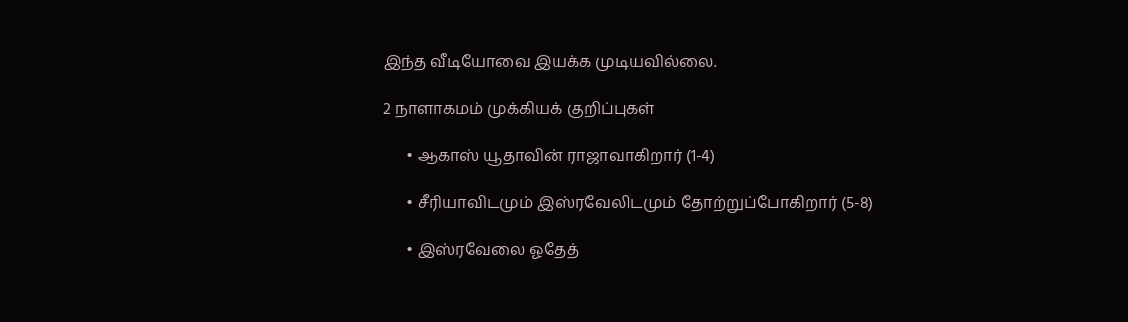இந்த வீடியோவை இயக்க முடியவில்லை.

2 நாளாகமம் முக்கியக் குறிப்புகள்

      • ஆகாஸ் யூதாவின் ராஜாவாகிறார் (1-4)

      • சீரியாவிடமும் இஸ்ரவேலிடமும் தோற்றுப்போகிறார் (5-8)

      • இஸ்ரவேலை ஓதேத்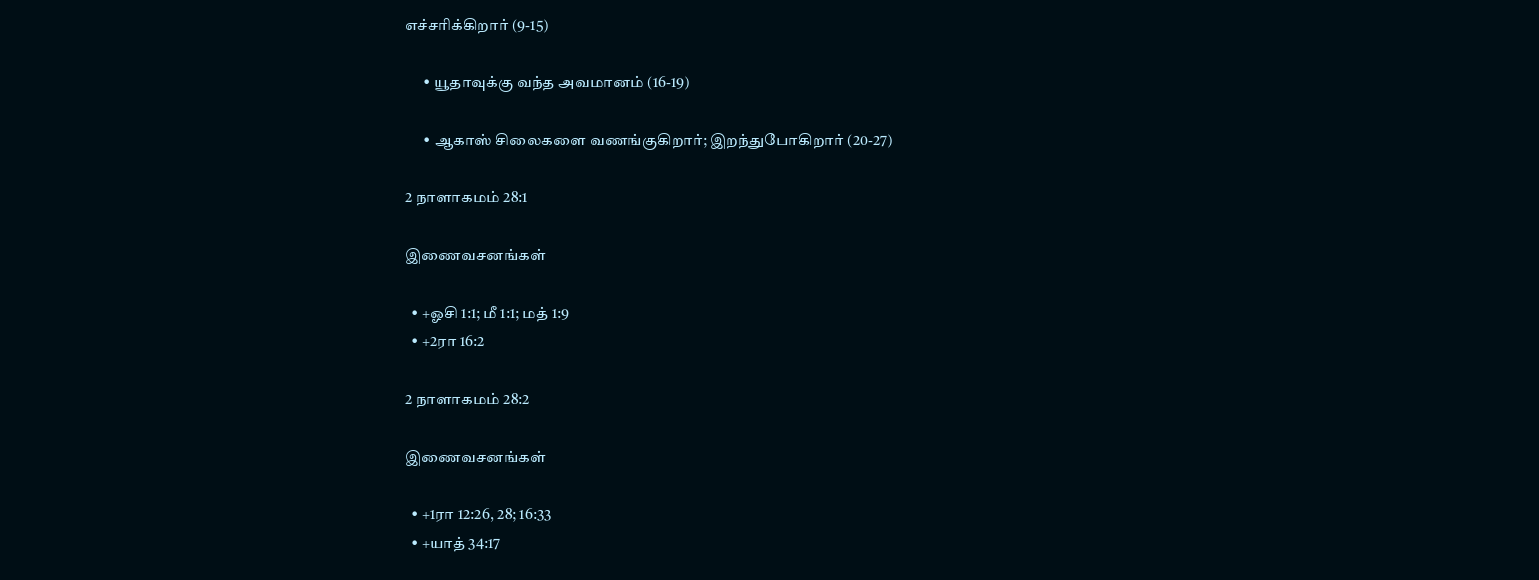எச்சரிக்கிறார் (9-15)

      • யூதாவுக்கு வந்த அவமானம் (16-19)

      • ஆகாஸ் சிலைகளை வணங்குகிறார்; இறந்துபோகிறார் (20-27)

2 நாளாகமம் 28:1

இணைவசனங்கள்

  • +ஓசி 1:1; மீ 1:1; மத் 1:9
  • +2ரா 16:2

2 நாளாகமம் 28:2

இணைவசனங்கள்

  • +1ரா 12:26, 28; 16:33
  • +யாத் 34:17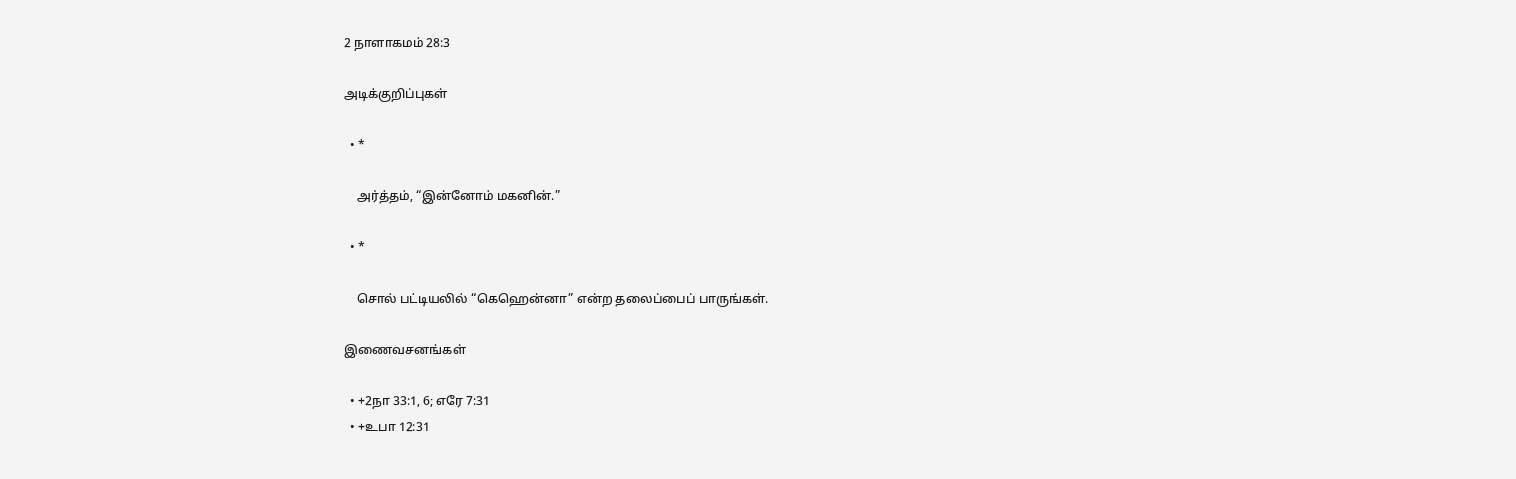2 நாளாகமம் 28:3

அடிக்குறிப்புகள்

  • *

    அர்த்தம், “இன்னோம் மகனின்.”

  • *

    சொல் பட்டியலில் “கெஹென்னா” என்ற தலைப்பைப் பாருங்கள்.

இணைவசனங்கள்

  • +2நா 33:1, 6; எரே 7:31
  • +உபா 12:31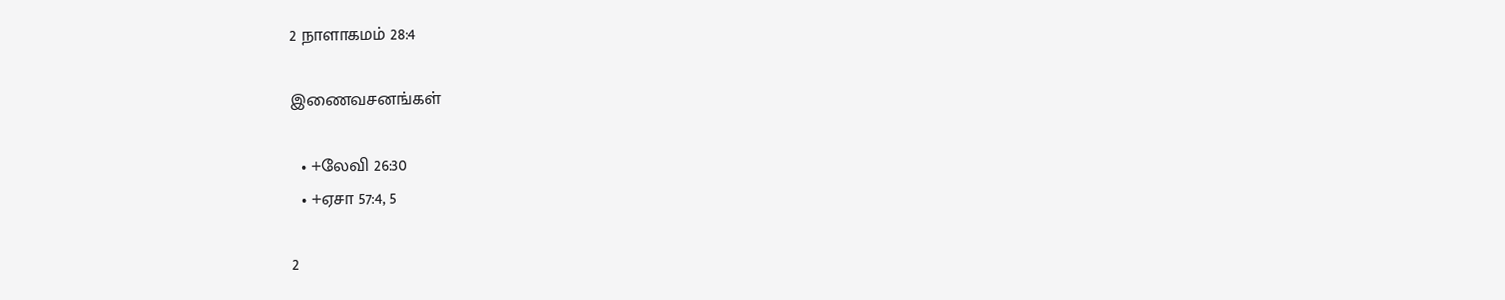2 நாளாகமம் 28:4

இணைவசனங்கள்

  • +லேவி 26:30
  • +ஏசா 57:4, 5

2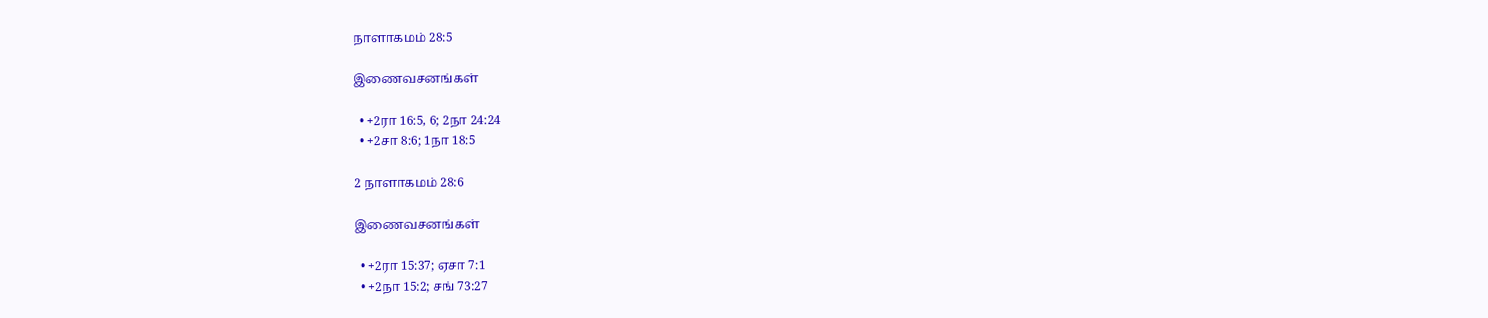நாளாகமம் 28:5

இணைவசனங்கள்

  • +2ரா 16:5, 6; 2நா 24:24
  • +2சா 8:6; 1நா 18:5

2 நாளாகமம் 28:6

இணைவசனங்கள்

  • +2ரா 15:37; ஏசா 7:1
  • +2நா 15:2; சங் 73:27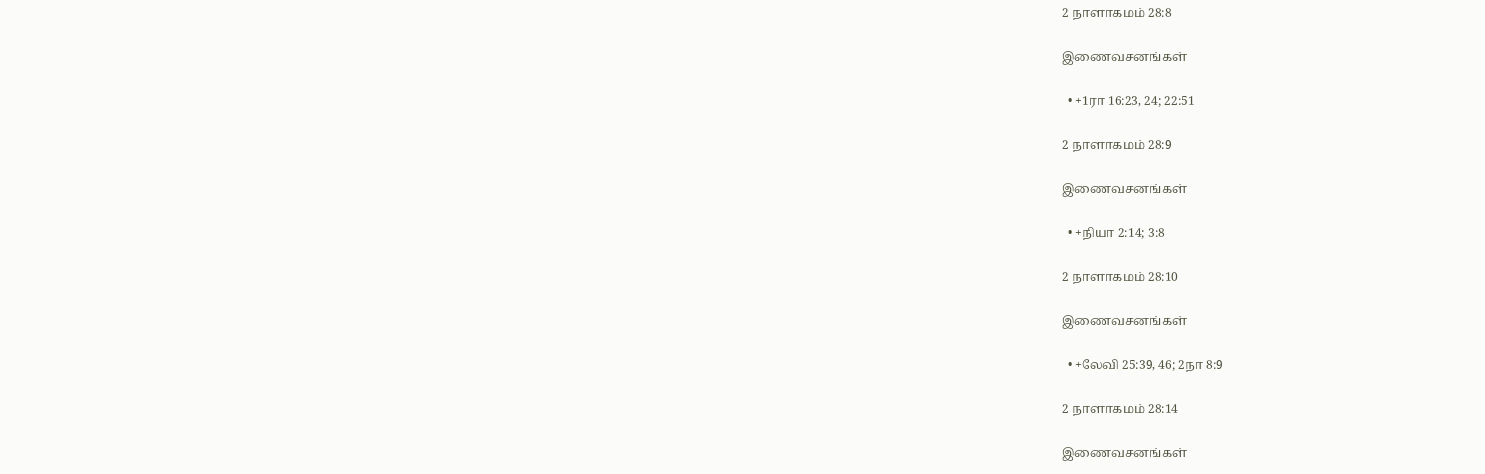2 நாளாகமம் 28:8

இணைவசனங்கள்

  • +1ரா 16:23, 24; 22:51

2 நாளாகமம் 28:9

இணைவசனங்கள்

  • +நியா 2:14; 3:8

2 நாளாகமம் 28:10

இணைவசனங்கள்

  • +லேவி 25:39, 46; 2நா 8:9

2 நாளாகமம் 28:14

இணைவசனங்கள்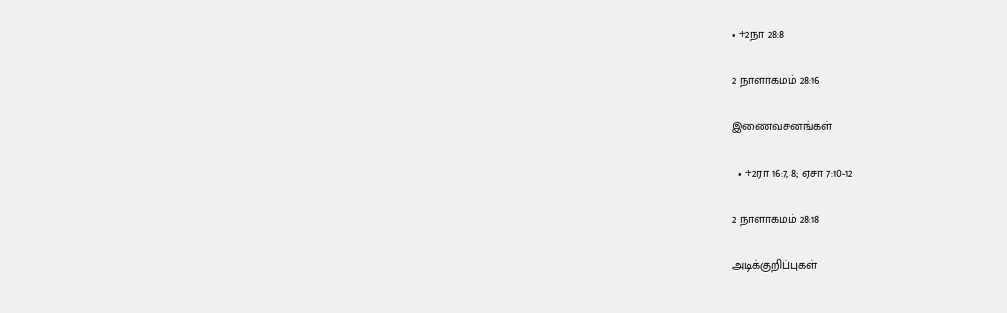• +2நா 28:8

2 நாளாகமம் 28:16

இணைவசனங்கள்

  • +2ரா 16:7, 8; ஏசா 7:10-12

2 நாளாகமம் 28:18

அடிக்குறிப்புகள்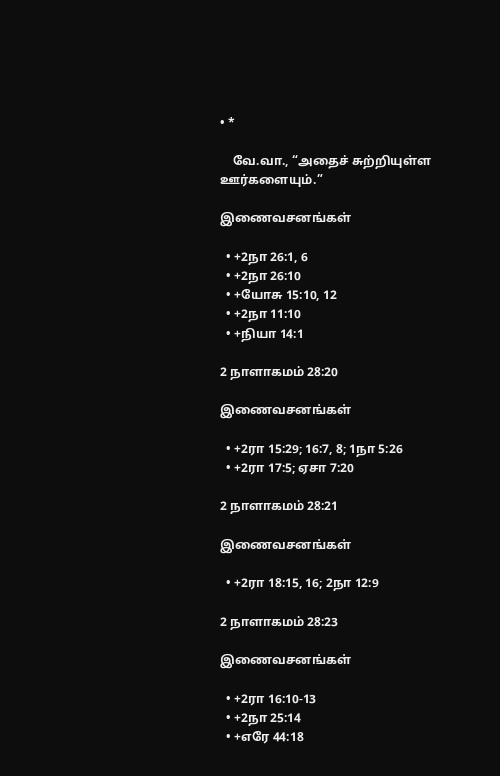• *

    வே.வா., “அதைச் சுற்றியுள்ள ஊர்களையும்.”

இணைவசனங்கள்

  • +2நா 26:1, 6
  • +2நா 26:10
  • +யோசு 15:10, 12
  • +2நா 11:10
  • +நியா 14:1

2 நாளாகமம் 28:20

இணைவசனங்கள்

  • +2ரா 15:29; 16:7, 8; 1நா 5:26
  • +2ரா 17:5; ஏசா 7:20

2 நாளாகமம் 28:21

இணைவசனங்கள்

  • +2ரா 18:15, 16; 2நா 12:9

2 நாளாகமம் 28:23

இணைவசனங்கள்

  • +2ரா 16:10-13
  • +2நா 25:14
  • +எரே 44:18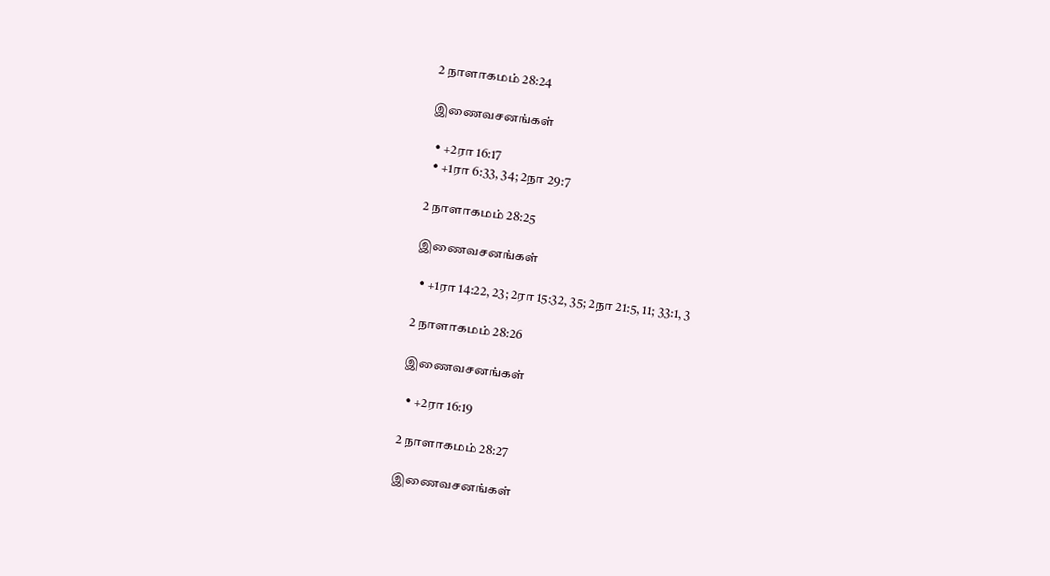2 நாளாகமம் 28:24

இணைவசனங்கள்

  • +2ரா 16:17
  • +1ரா 6:33, 34; 2நா 29:7

2 நாளாகமம் 28:25

இணைவசனங்கள்

  • +1ரா 14:22, 23; 2ரா 15:32, 35; 2நா 21:5, 11; 33:1, 3

2 நாளாகமம் 28:26

இணைவசனங்கள்

  • +2ரா 16:19

2 நாளாகமம் 28:27

இணைவசனங்கள்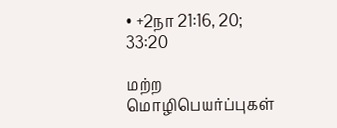• +2நா 21:16, 20; 33:20

மற்ற மொழிபெயர்ப்புகள்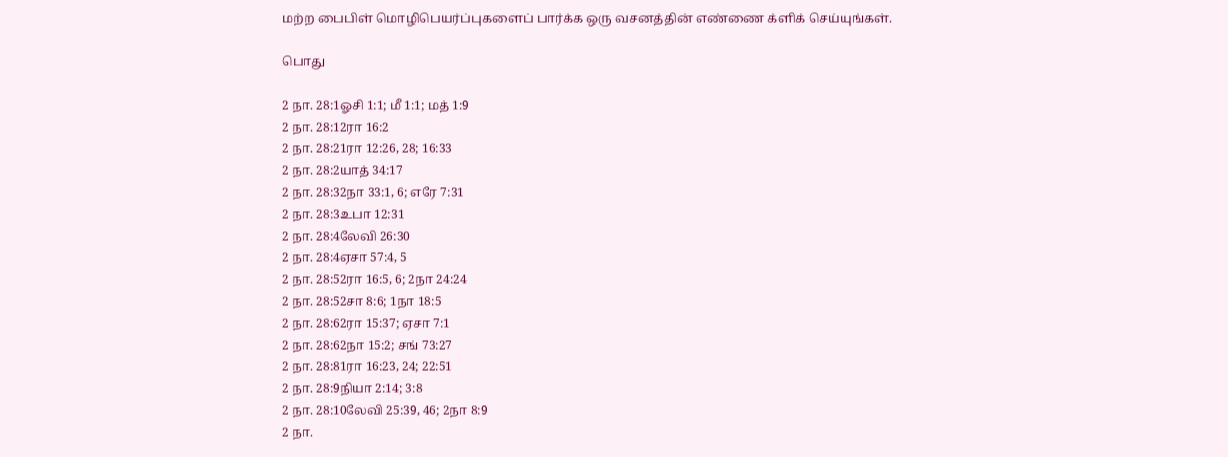மற்ற பைபிள் மொழிபெயர்ப்புகளைப் பார்க்க ஒரு வசனத்தின் எண்ணை க்ளிக் செய்யுங்கள்.

பொது

2 நா. 28:1ஓசி 1:1; மீ 1:1; மத் 1:9
2 நா. 28:12ரா 16:2
2 நா. 28:21ரா 12:26, 28; 16:33
2 நா. 28:2யாத் 34:17
2 நா. 28:32நா 33:1, 6; எரே 7:31
2 நா. 28:3உபா 12:31
2 நா. 28:4லேவி 26:30
2 நா. 28:4ஏசா 57:4, 5
2 நா. 28:52ரா 16:5, 6; 2நா 24:24
2 நா. 28:52சா 8:6; 1நா 18:5
2 நா. 28:62ரா 15:37; ஏசா 7:1
2 நா. 28:62நா 15:2; சங் 73:27
2 நா. 28:81ரா 16:23, 24; 22:51
2 நா. 28:9நியா 2:14; 3:8
2 நா. 28:10லேவி 25:39, 46; 2நா 8:9
2 நா.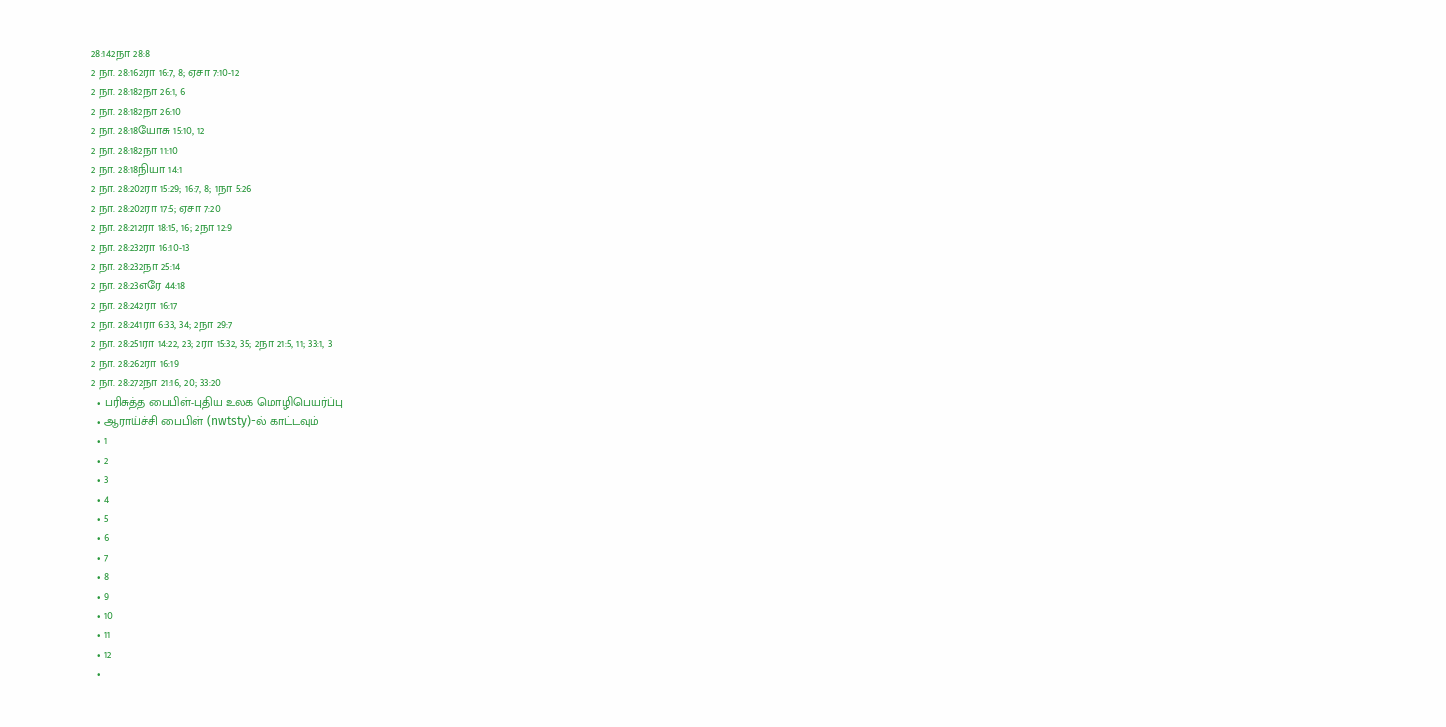28:142நா 28:8
2 நா. 28:162ரா 16:7, 8; ஏசா 7:10-12
2 நா. 28:182நா 26:1, 6
2 நா. 28:182நா 26:10
2 நா. 28:18யோசு 15:10, 12
2 நா. 28:182நா 11:10
2 நா. 28:18நியா 14:1
2 நா. 28:202ரா 15:29; 16:7, 8; 1நா 5:26
2 நா. 28:202ரா 17:5; ஏசா 7:20
2 நா. 28:212ரா 18:15, 16; 2நா 12:9
2 நா. 28:232ரா 16:10-13
2 நா. 28:232நா 25:14
2 நா. 28:23எரே 44:18
2 நா. 28:242ரா 16:17
2 நா. 28:241ரா 6:33, 34; 2நா 29:7
2 நா. 28:251ரா 14:22, 23; 2ரா 15:32, 35; 2நா 21:5, 11; 33:1, 3
2 நா. 28:262ரா 16:19
2 நா. 28:272நா 21:16, 20; 33:20
  • பரிசுத்த பைபிள்-புதிய உலக மொழிபெயர்ப்பு
  • ஆராய்ச்சி பைபிள் (nwtsty)-ல் காட்டவும்
  • 1
  • 2
  • 3
  • 4
  • 5
  • 6
  • 7
  • 8
  • 9
  • 10
  • 11
  • 12
  •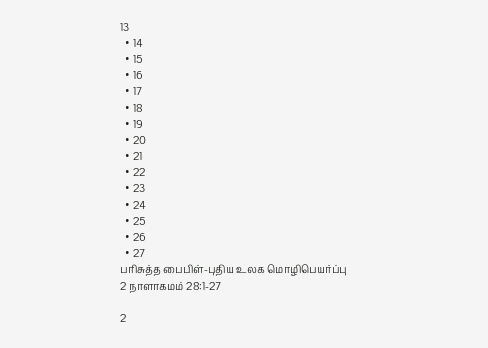13
  • 14
  • 15
  • 16
  • 17
  • 18
  • 19
  • 20
  • 21
  • 22
  • 23
  • 24
  • 25
  • 26
  • 27
பரிசுத்த பைபிள்-புதிய உலக மொழிபெயர்ப்பு
2 நாளாகமம் 28:1-27

2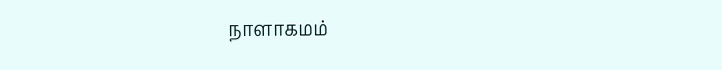நாளாகமம்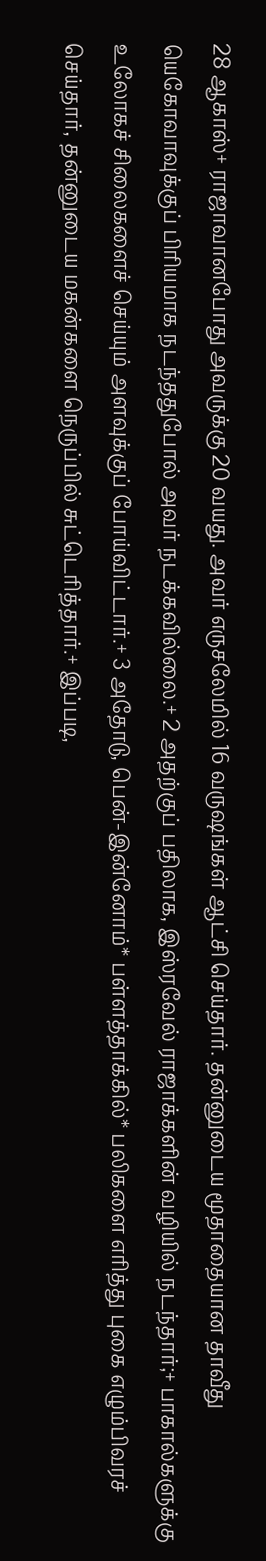28 ஆகாஸ்+ ராஜாவானபோது அவருக்கு 20 வயது. அவர் எருசலேமில் 16 வருஷங்கள் ஆட்சி செய்தார். தன்னுடைய மூதாதையான தாவீது யெகோவாவுக்குப் பிரியமாக நடந்ததுபோல் அவர் நடக்கவில்லை.+ 2 அதற்குப் பதிலாக, இஸ்ரவேல் ராஜாக்களின் வழியில் நடந்தார்;+ பாகால்களுக்கு உலோகச் சிலைகளைச் செய்யும் அளவுக்குப் போய்விட்டார்.+ 3 அதோடு, பென்-இன்னோம்* பள்ளத்தாக்கில்* பலிகளை எரித்து புகை எழும்பிவரச் செய்தார், தன்னுடைய மகன்களை நெருப்பில் சுட்டெரித்தார்.+ இப்படி,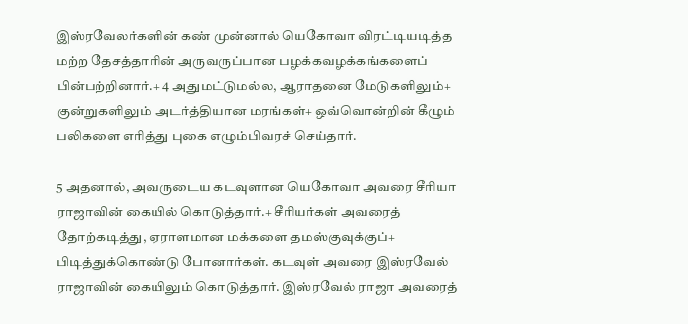இஸ்ரவேலர்களின் கண் முன்னால் யெகோவா விரட்டியடித்த மற்ற தேசத்தாரின் அருவருப்பான பழக்கவழக்கங்களைப் பின்பற்றினார்.+ 4 அதுமட்டுமல்ல, ஆராதனை மேடுகளிலும்+ குன்றுகளிலும் அடர்த்தியான மரங்கள்+ ஒவ்வொன்றின் கீழும் பலிகளை எரித்து புகை எழும்பிவரச் செய்தார்.

5 அதனால், அவருடைய கடவுளான யெகோவா அவரை சீரியா ராஜாவின் கையில் கொடுத்தார்.+ சீரியர்கள் அவரைத் தோற்கடித்து, ஏராளமான மக்களை தமஸ்குவுக்குப்+ பிடித்துக்கொண்டு போனார்கள். கடவுள் அவரை இஸ்ரவேல் ராஜாவின் கையிலும் கொடுத்தார். இஸ்ரவேல் ராஜா அவரைத்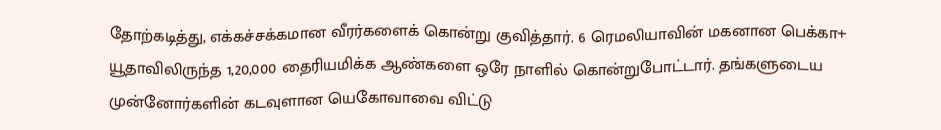தோற்கடித்து, எக்கச்சக்கமான வீரர்களைக் கொன்று குவித்தார். 6 ரெமலியாவின் மகனான பெக்கா+ யூதாவிலிருந்த 1,20,000 தைரியமிக்க ஆண்களை ஒரே நாளில் கொன்றுபோட்டார். தங்களுடைய முன்னோர்களின் கடவுளான யெகோவாவை விட்டு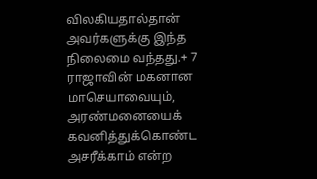விலகியதால்தான் அவர்களுக்கு இந்த நிலைமை வந்தது.+ 7 ராஜாவின் மகனான மாசெயாவையும், அரண்மனையைக் கவனித்துக்கொண்ட அசரீக்காம் என்ற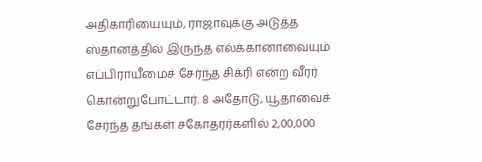அதிகாரியையும், ராஜாவுக்கு அடுத்த ஸ்தானத்தில் இருந்த எல்க்கானாவையும் எப்பிராயீமைச் சேர்ந்த சிக்ரி என்ற வீரர் கொன்றுபோட்டார். 8 அதோடு, யூதாவைச் சேர்ந்த தங்கள் சகோதரர்களில் 2,00,000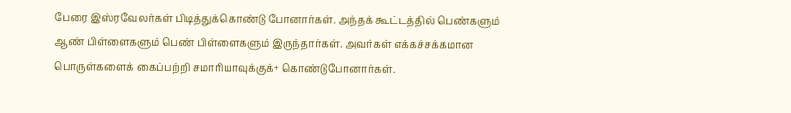பேரை இஸ்ரவேலர்கள் பிடித்துக்கொண்டு போனார்கள். அந்தக் கூட்டத்தில் பெண்களும் ஆண் பிள்ளைகளும் பெண் பிள்ளைகளும் இருந்தார்கள். அவர்கள் எக்கச்சக்கமான பொருள்களைக் கைப்பற்றி சமாரியாவுக்குக்+ கொண்டுபோனார்கள்.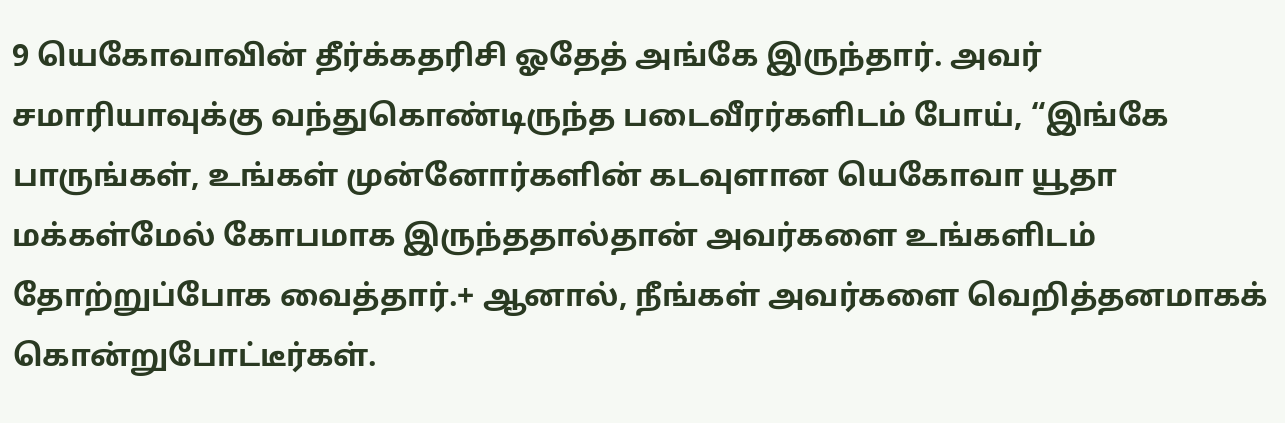9 யெகோவாவின் தீர்க்கதரிசி ஓதேத் அங்கே இருந்தார். அவர் சமாரியாவுக்கு வந்துகொண்டிருந்த படைவீரர்களிடம் போய், “இங்கே பாருங்கள், உங்கள் முன்னோர்களின் கடவுளான யெகோவா யூதா மக்கள்மேல் கோபமாக இருந்ததால்தான் அவர்களை உங்களிடம் தோற்றுப்போக வைத்தார்.+ ஆனால், நீங்கள் அவர்களை வெறித்தனமாகக் கொன்றுபோட்டீர்கள்.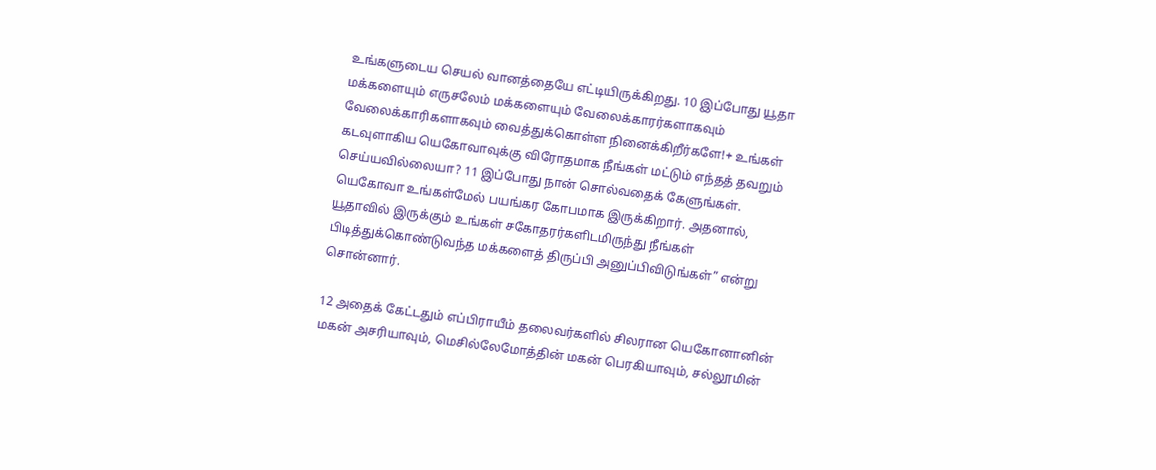உங்களுடைய செயல் வானத்தையே எட்டியிருக்கிறது. 10 இப்போது யூதா மக்களையும் எருசலேம் மக்களையும் வேலைக்காரர்களாகவும் வேலைக்காரிகளாகவும் வைத்துக்கொள்ள நினைக்கிறீர்களே!+ உங்கள் கடவுளாகிய யெகோவாவுக்கு விரோதமாக நீங்கள் மட்டும் எந்தத் தவறும் செய்யவில்லையா? 11 இப்போது நான் சொல்வதைக் கேளுங்கள். யெகோவா உங்கள்மேல் பயங்கர கோபமாக இருக்கிறார். அதனால், யூதாவில் இருக்கும் உங்கள் சகோதரர்களிடமிருந்து நீங்கள் பிடித்துக்கொண்டுவந்த மக்களைத் திருப்பி அனுப்பிவிடுங்கள்” என்று சொன்னார்.

12 அதைக் கேட்டதும் எப்பிராயீம் தலைவர்களில் சிலரான யெகோனானின் மகன் அசரியாவும், மெசில்லேமோத்தின் மகன் பெரகியாவும், சல்லூமின்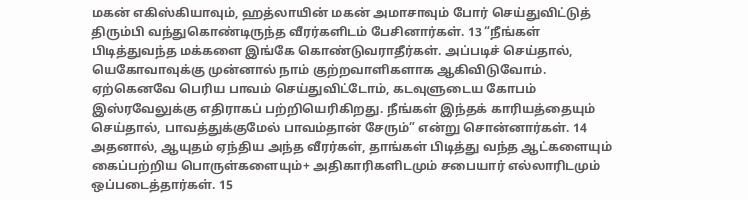மகன் எகிஸ்கியாவும், ஹத்லாயின் மகன் அமாசாவும் போர் செய்துவிட்டுத் திரும்பி வந்துகொண்டிருந்த வீரர்களிடம் பேசினார்கள். 13 “நீங்கள் பிடித்துவந்த மக்களை இங்கே கொண்டுவராதீர்கள். அப்படிச் செய்தால், யெகோவாவுக்கு முன்னால் நாம் குற்றவாளிகளாக ஆகிவிடுவோம். ஏற்கெனவே பெரிய பாவம் செய்துவிட்டோம், கடவுளுடைய கோபம் இஸ்ரவேலுக்கு எதிராகப் பற்றியெரிகிறது. நீங்கள் இந்தக் காரியத்தையும் செய்தால், பாவத்துக்குமேல் பாவம்தான் சேரும்” என்று சொன்னார்கள். 14 அதனால், ஆயுதம் ஏந்திய அந்த வீரர்கள், தாங்கள் பிடித்து வந்த ஆட்களையும் கைப்பற்றிய பொருள்களையும்+ அதிகாரிகளிடமும் சபையார் எல்லாரிடமும் ஒப்படைத்தார்கள். 15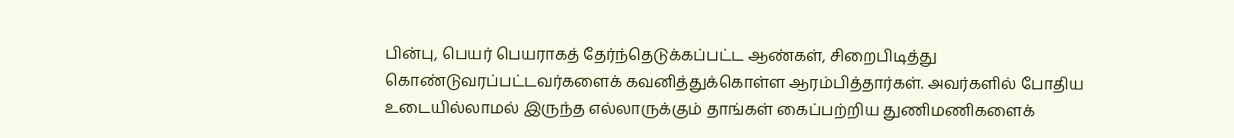பின்பு, பெயர் பெயராகத் தேர்ந்தெடுக்கப்பட்ட ஆண்கள், சிறைபிடித்து கொண்டுவரப்பட்டவர்களைக் கவனித்துக்கொள்ள ஆரம்பித்தார்கள். அவர்களில் போதிய உடையில்லாமல் இருந்த எல்லாருக்கும் தாங்கள் கைப்பற்றிய துணிமணிகளைக்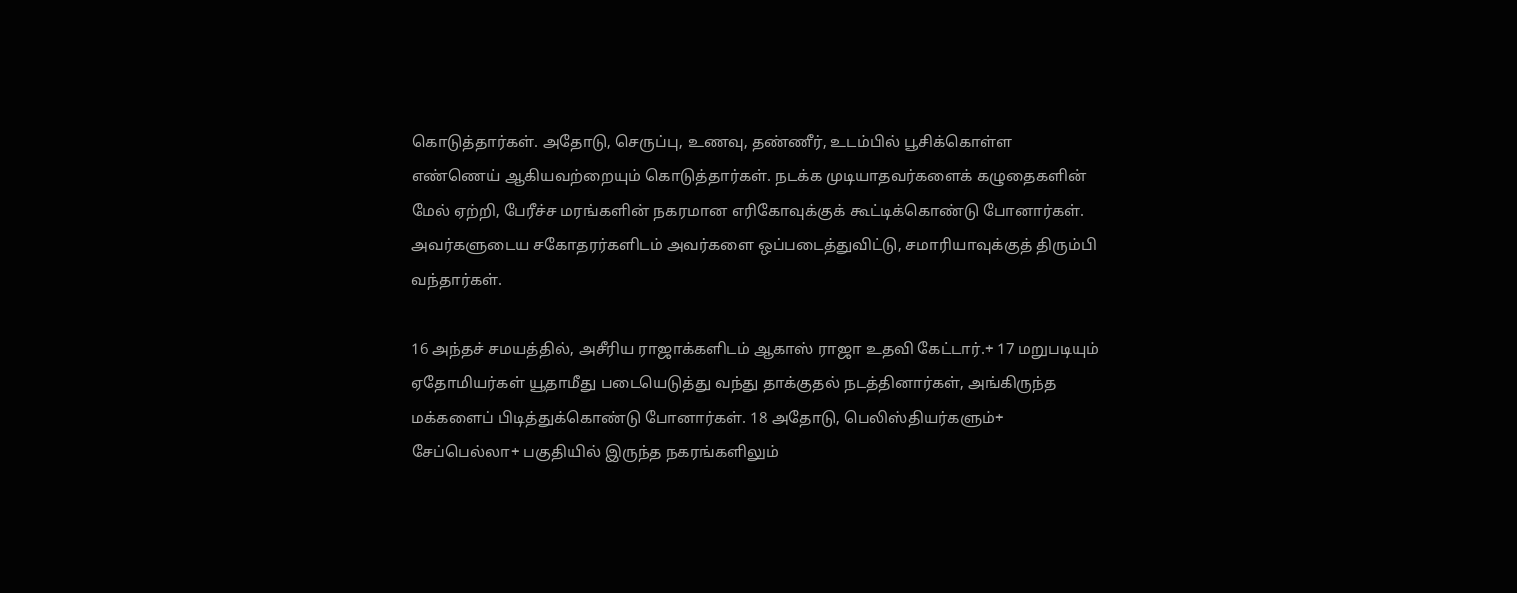கொடுத்தார்கள். அதோடு, செருப்பு, உணவு, தண்ணீர், உடம்பில் பூசிக்கொள்ள எண்ணெய் ஆகியவற்றையும் கொடுத்தார்கள். நடக்க முடியாதவர்களைக் கழுதைகளின் மேல் ஏற்றி, பேரீச்ச மரங்களின் நகரமான எரிகோவுக்குக் கூட்டிக்கொண்டு போனார்கள். அவர்களுடைய சகோதரர்களிடம் அவர்களை ஒப்படைத்துவிட்டு, சமாரியாவுக்குத் திரும்பி வந்தார்கள்.

16 அந்தச் சமயத்தில், அசீரிய ராஜாக்களிடம் ஆகாஸ் ராஜா உதவி கேட்டார்.+ 17 மறுபடியும் ஏதோமியர்கள் யூதாமீது படையெடுத்து வந்து தாக்குதல் நடத்தினார்கள், அங்கிருந்த மக்களைப் பிடித்துக்கொண்டு போனார்கள். 18 அதோடு, பெலிஸ்தியர்களும்+ சேப்பெல்லா+ பகுதியில் இருந்த நகரங்களிலும்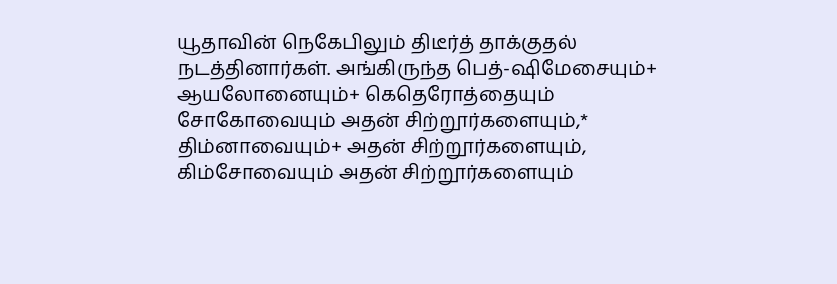யூதாவின் நெகேபிலும் திடீர்த் தாக்குதல் நடத்தினார்கள். அங்கிருந்த பெத்-ஷிமேசையும்+ ஆயலோனையும்+ கெதெரோத்தையும் சோகோவையும் அதன் சிற்றூர்களையும்,* திம்னாவையும்+ அதன் சிற்றூர்களையும், கிம்சோவையும் அதன் சிற்றூர்களையும்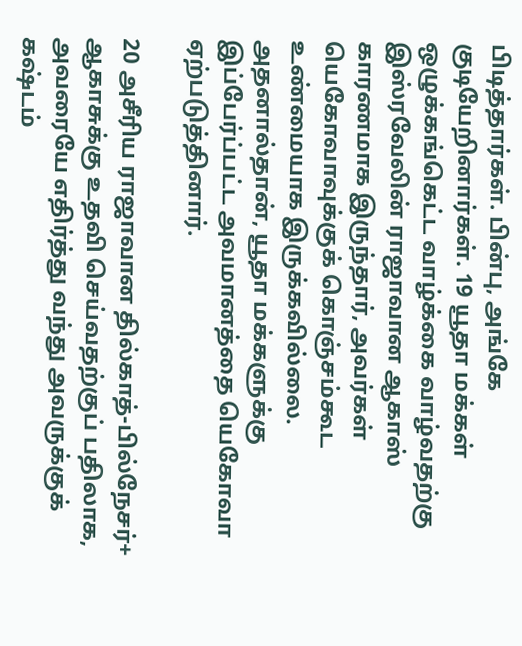பிடித்தார்கள். பின்பு, அங்கே குடியேறினார்கள். 19 யூதா மக்கள் ஒழுக்கங்கெட்ட வாழ்க்கை வாழ்வதற்கு இஸ்ரவேலின் ராஜாவான ஆகாஸ் காரணமாக இருந்தார், அவர்கள் யெகோவாவுக்குக் கொஞ்சம்கூட உண்மையாக இருக்கவில்லை. அதனால்தான், யூதா மக்களுக்கு இப்பேர்ப்பட்ட அவமானத்தை யெகோவா ஏற்படுத்தினார்.

20 அசீரிய ராஜாவான தில்காத்-பில்நேசர்+ ஆகாசுக்கு உதவி செய்வதற்குப் பதிலாக, அவரையே எதிர்த்து வந்து அவருக்குக் கஷ்டம்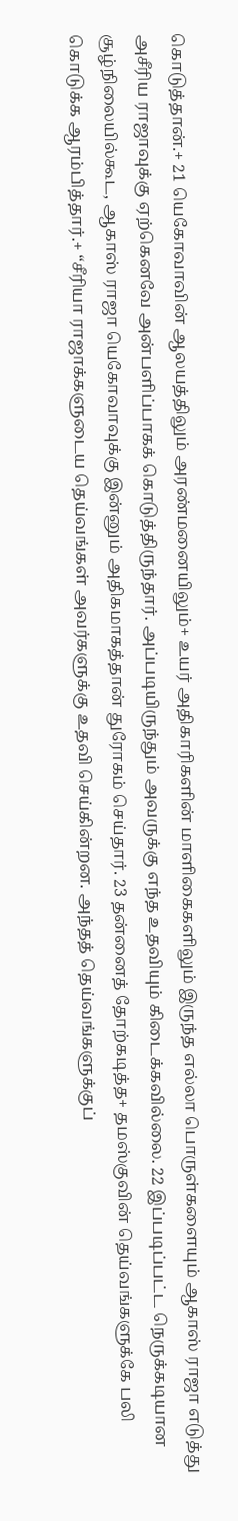கொடுத்தான்.+ 21 யெகோவாவின் ஆலயத்திலும் அரண்மனையிலும்+ உயர் அதிகாரிகளின் மாளிகைகளிலும் இருந்த எல்லா பொருள்களையும் ஆகாஸ் ராஜா எடுத்து அசீரிய ராஜாவுக்கு ஏற்கெனவே அன்பளிப்பாகக் கொடுத்திருந்தார். அப்படியிருந்தும் அவருக்கு எந்த உதவியும் கிடைக்கவில்லை. 22 இப்படிப்பட்ட நெருக்கடியான சூழ்நிலையில்கூட, ஆகாஸ் ராஜா யெகோவாவுக்கு இன்னும் அதிகமாகத்தான் துரோகம் செய்தார். 23 தன்னைத் தோற்கடித்த+ தமஸ்குவின் தெய்வங்களுக்கே பலி கொடுக்க ஆரம்பித்தார்.+ “சீரியா ராஜாக்களுடைய தெய்வங்கள் அவர்களுக்கு உதவி செய்கின்றன. அந்தத் தெய்வங்களுக்குப்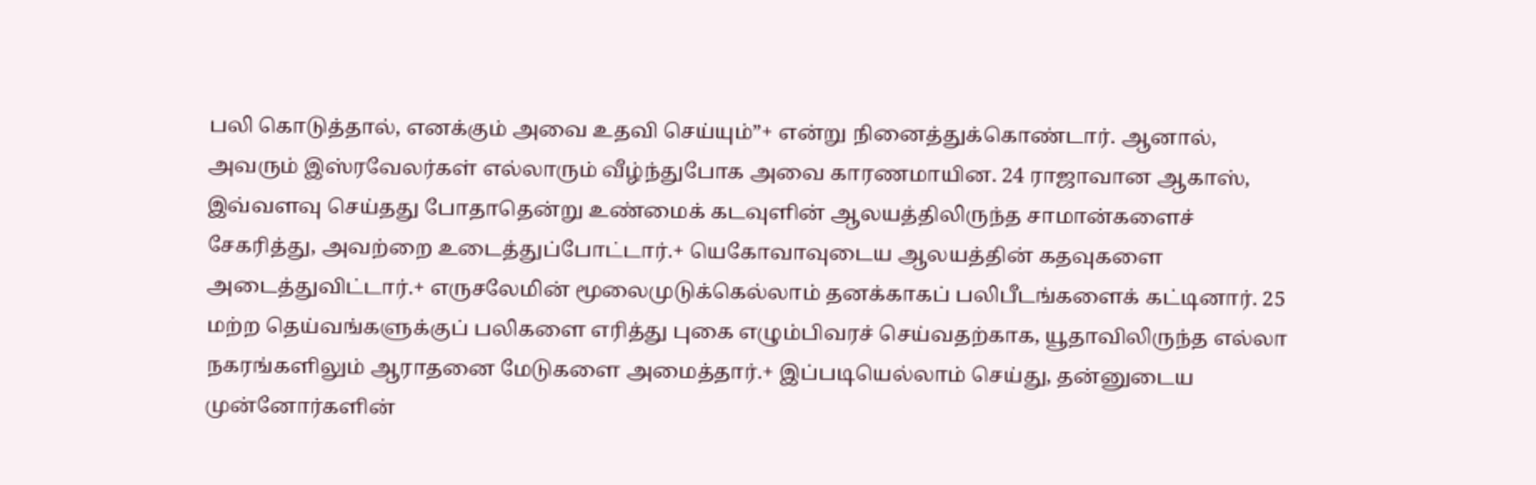பலி கொடுத்தால், எனக்கும் அவை உதவி செய்யும்”+ என்று நினைத்துக்கொண்டார். ஆனால், அவரும் இஸ்ரவேலர்கள் எல்லாரும் வீழ்ந்துபோக அவை காரணமாயின. 24 ராஜாவான ஆகாஸ், இவ்வளவு செய்தது போதாதென்று உண்மைக் கடவுளின் ஆலயத்திலிருந்த சாமான்களைச் சேகரித்து, அவற்றை உடைத்துப்போட்டார்.+ யெகோவாவுடைய ஆலயத்தின் கதவுகளை அடைத்துவிட்டார்.+ எருசலேமின் மூலைமுடுக்கெல்லாம் தனக்காகப் பலிபீடங்களைக் கட்டினார். 25 மற்ற தெய்வங்களுக்குப் பலிகளை எரித்து புகை எழும்பிவரச் செய்வதற்காக, யூதாவிலிருந்த எல்லா நகரங்களிலும் ஆராதனை மேடுகளை அமைத்தார்.+ இப்படியெல்லாம் செய்து, தன்னுடைய முன்னோர்களின்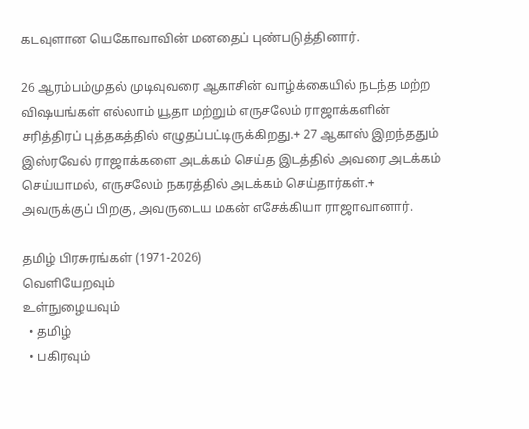கடவுளான யெகோவாவின் மனதைப் புண்படுத்தினார்.

26 ஆரம்பம்முதல் முடிவுவரை ஆகாசின் வாழ்க்கையில் நடந்த மற்ற விஷயங்கள் எல்லாம் யூதா மற்றும் எருசலேம் ராஜாக்களின் சரித்திரப் புத்தகத்தில் எழுதப்பட்டிருக்கிறது.+ 27 ஆகாஸ் இறந்ததும் இஸ்ரவேல் ராஜாக்களை அடக்கம் செய்த இடத்தில் அவரை அடக்கம் செய்யாமல், எருசலேம் நகரத்தில் அடக்கம் செய்தார்கள்.+ அவருக்குப் பிறகு, அவருடைய மகன் எசேக்கியா ராஜாவானார்.

தமிழ் பிரசுரங்கள் (1971-2026)
வெளியேறவும்
உள்நுழையவும்
  • தமிழ்
  • பகிரவும்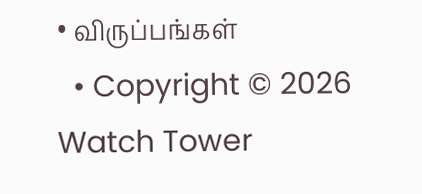• விருப்பங்கள்
  • Copyright © 2026 Watch Tower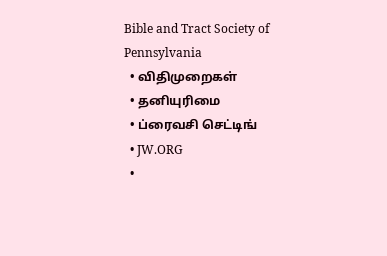Bible and Tract Society of Pennsylvania
  • விதிமுறைகள்
  • தனியுரிமை
  • ப்ரைவசி செட்டிங்
  • JW.ORG
  •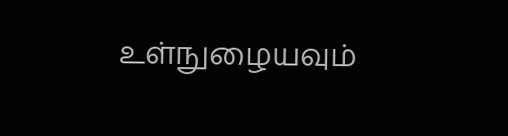உள்நுழையவும்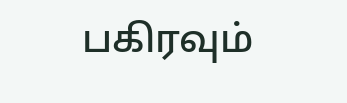பகிரவும்